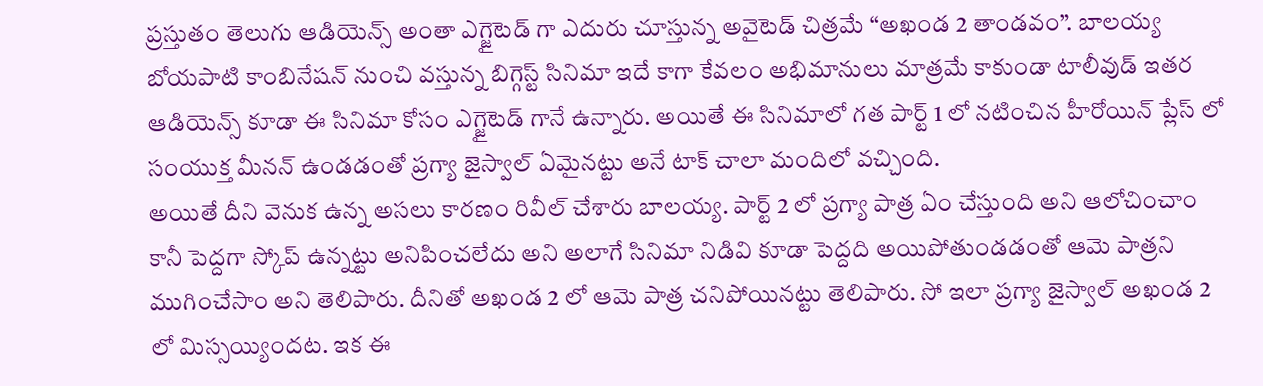ప్రస్తుతం తెలుగు ఆడియెన్స్ అంతా ఎగ్జైటెడ్ గా ఎదురు చూస్తున్న అవైటెడ్ చిత్రమే “అఖండ 2 తాండవం”. బాలయ్య బోయపాటి కాంబినేషన్ నుంచి వస్తున్న బిగ్గెస్ట్ సినిమా ఇదే కాగా కేవలం అభిమానులు మాత్రమే కాకుండా టాలీవుడ్ ఇతర ఆడియెన్స్ కూడా ఈ సినిమా కోసం ఎగ్జైటెడ్ గానే ఉన్నారు. అయితే ఈ సినిమాలో గత పార్ట్ 1 లో నటించిన హీరోయిన్ ప్లేస్ లో సంయుక్త మీనన్ ఉండడంతో ప్రగ్యా జైస్వాల్ ఏమైనట్టు అనే టాక్ చాలా మందిలో వచ్చింది.
అయితే దీని వెనుక ఉన్న అసలు కారణం రివీల్ చేశారు బాలయ్య. పార్ట్ 2 లో ప్రగ్యా పాత్ర ఏం చేస్తుంది అని ఆలోచించాం కానీ పెద్దగా స్కోప్ ఉన్నట్టు అనిపించలేదు అని అలాగే సినిమా నిడివి కూడా పెద్దది అయిపోతుండడంతో ఆమె పాత్రని ముగించేసాం అని తెలిపారు. దీనితో అఖండ 2 లో ఆమె పాత్ర చనిపోయినట్టు తెలిపారు. సో ఇలా ప్రగ్యా జైస్వాల్ అఖండ 2 లో మిస్సయ్యిందట. ఇక ఈ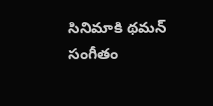సినిమాకి థమన్ సంగీతం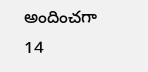అందించగా 14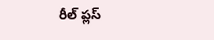రీల్ ప్లస్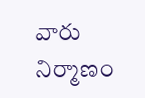వారు నిర్మాణం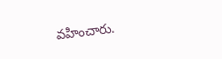వహించారు.